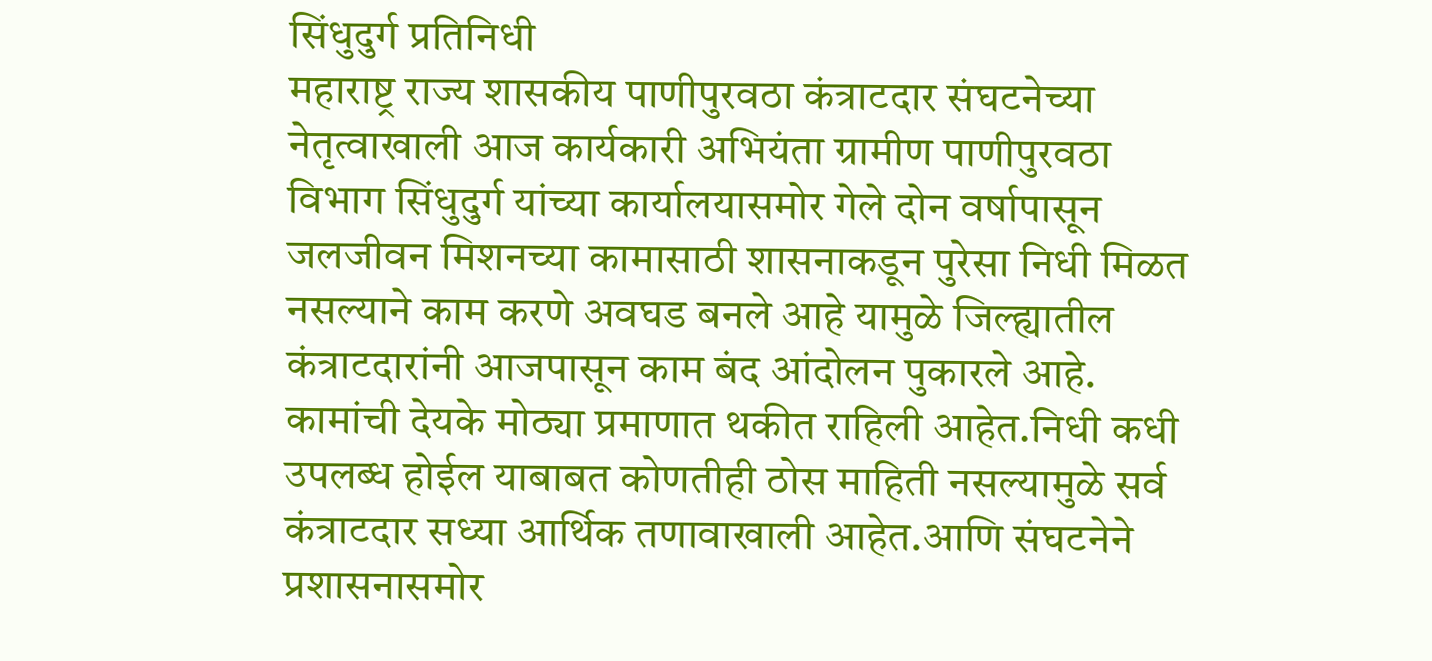सिंधुदुर्ग प्रतिनिधी
महाराष्ट्र राज्य शासकीय पाणीपुरवठा कंत्राटदार संघटनेच्या नेतृत्वाखाली आज कार्यकारी अभियंता ग्रामीण पाणीपुरवठा विभाग सिंधुदुर्ग यांच्या कार्यालयासमोर गेले दोन वर्षापासून जलजीवन मिशनच्या कामासाठी शासनाकडून पुरेसा निधी मिळत नसल्याने काम करणे अवघड बनले आहे यामुळे जिल्ह्यातील कंत्राटदारांनी आजपासून काम बंद आंदोलन पुकारले आहे.
कामांची देयके मोठ्या प्रमाणात थकीत राहिली आहेत.निधी कधी उपलब्ध होईल याबाबत कोणतीही ठोस माहिती नसल्यामुळे सर्व कंत्राटदार सध्या आर्थिक तणावाखाली आहेत.आणि संघटनेने प्रशासनासमोर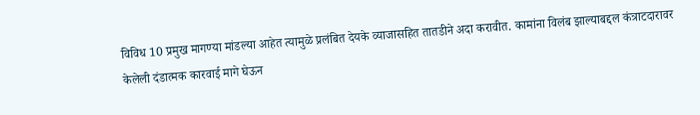विविध 10 प्रमुख मागण्या मांडल्या आहेत त्यामुळे प्रलंबित देयके व्याजासहित तातडीने अदा करावीत. कामांना विलंब झाल्याबद्दल कंत्राटदारावर केलेली दंडात्मक कारवाई मागे घेऊन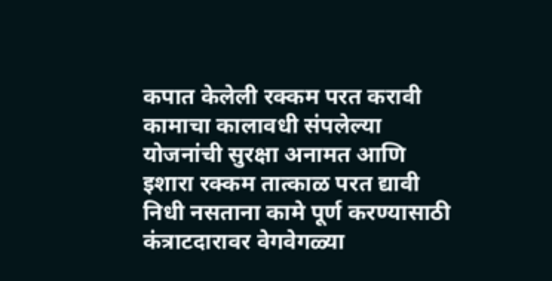कपात केलेली रक्कम परत करावी कामाचा कालावधी संपलेल्या योजनांची सुरक्षा अनामत आणि इशारा रक्कम तात्काळ परत द्यावी निधी नसताना कामे पूर्ण करण्यासाठी कंत्राटदारावर वेगवेगळ्या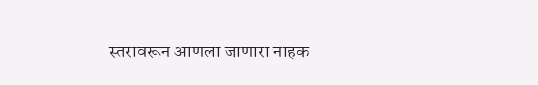स्तरावरून आणला जाणारा नाहक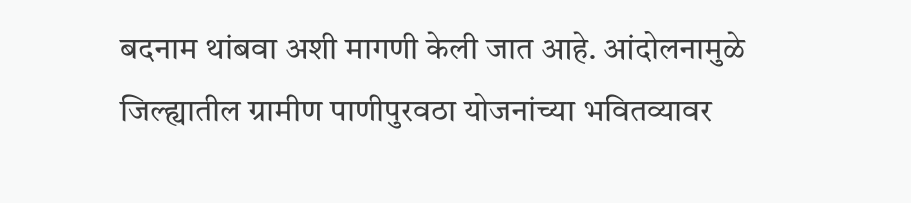बदनाम थांबवा अशी मागणी केली जात आहे. आंदोलनामुळे जिल्ह्यातील ग्रामीण पाणीपुरवठा योजनांच्या भवितव्यावर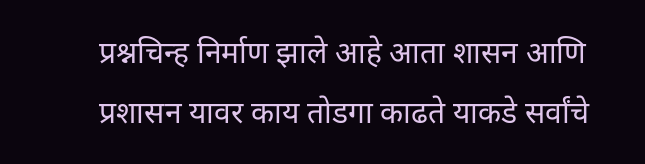प्रश्नचिन्ह निर्माण झाले आहे आता शासन आणि प्रशासन यावर काय तोडगा काढते याकडे सर्वांचे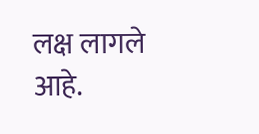लक्ष लागले आहे.